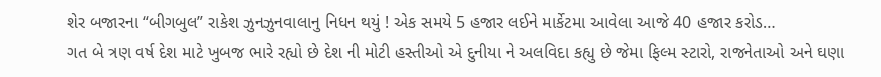શેર બજારના “બીગબુલ” રાકેશ ઝુનઝુનવાલાનુ નિધન થયું ! એક સમયે 5 હજાર લઈને માર્કેટમા આવેલા આજે 40 હજાર કરોડ…
ગત બે ત્રણ વર્ષ દેશ માટે ખુબજ ભારે રહ્યો છે દેશ ની મોટી હસ્તીઓ એ દુનીયા ને અલવિદા કહ્યુ છે જેમા ફિલ્મ સ્ટારો, રાજનેતાઓ અને ઘણા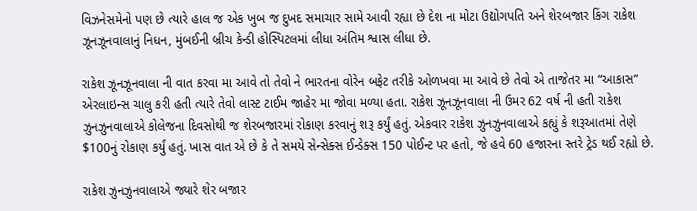વિઝનેસમેનો પણ છે ત્યારે હાલ જ એક ખુબ જ દુખદ સમાચાર સામે આવી રહ્યા છે દેશ ના મોટા ઉદ્યોગપતિ અને શેરબજાર કિંગ રાકેશ ઝૂનઝૂનવાલાનું નિધન, મુંબઈની બ્રીચ કેન્ડી હોસ્પિટલમાં લીધા અંતિમ શ્વાસ લીધા છે.

રાકેશ ઝૂનઝૂનવાલા ની વાત કરવા મા આવે તો તેવો ને ભારતના વોરેન બફેટ તરીકે ઓળખવા મા આવે છે તેવો એ તાજેતર મા “આકાસ” એરલાઇન્સ ચાલુ કરી હતી ત્યારે તેવો લાસ્ટ ટાઈમ જાહેર મા જોવા મળ્યા હતા. રાકેશ ઝૂનઝૂનવાલા ની ઉમર 62 વર્ષ ની હતી રાકેશ ઝુનઝુનવાલાએ કોલેજના દિવસોથી જ શેરબજારમાં રોકાણ કરવાનું શરૂ કર્યું હતું. એકવાર રાકેશ ઝુનઝુનવાલાએ કહ્યું કે શરૂઆતમાં તેણે $100નું રોકાણ કર્યું હતું. ખાસ વાત એ છે કે તે સમયે સેન્સેક્સ ઈન્ડેક્સ 150 પોઈન્ટ પર હતો, જે હવે 60 હજારના સ્તરે ટ્રેડ થઈ રહ્યો છે.

રાકેશ ઝુનઝુનવાલાએ જ્યારે શેર બજાર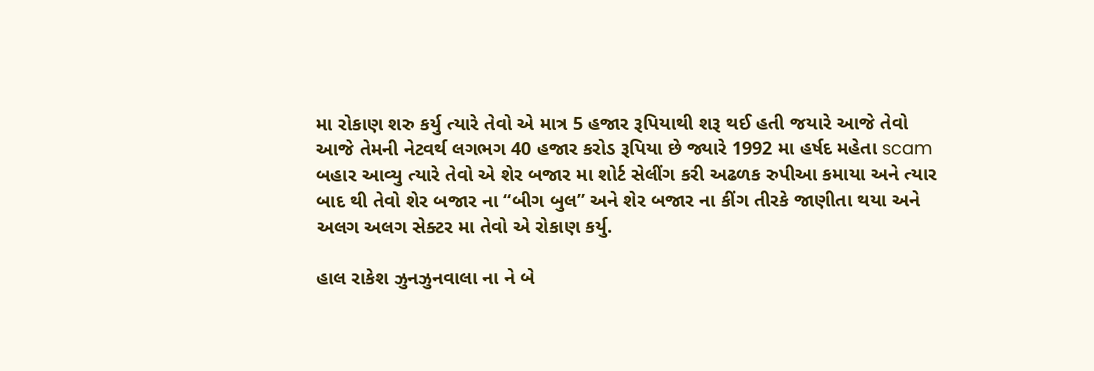મા રોકાણ શરુ કર્યુ ત્યારે તેવો એ માત્ર 5 હજાર રૂપિયાથી શરૂ થઈ હતી જયારે આજે તેવો આજે તેમની નેટવર્થ લગભગ 40 હજાર કરોડ રૂપિયા છે જ્યારે 1992 મા હર્ષદ મહેતા scam બહાર આવ્યુ ત્યારે તેવો એ શેર બજાર મા શોર્ટ સેલીંગ કરી અઢળક રુપીઆ કમાયા અને ત્યાર બાદ થી તેવો શેર બજાર ના “બીગ બુલ” અને શેર બજાર ના કીંગ તીરકે જાણીતા થયા અને અલગ અલગ સેક્ટર મા તેવો એ રોકાણ કર્યુ.

હાલ રાકેશ ઝુનઝુનવાલા ના ને બે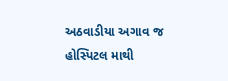અઠવાડીયા અગાવ જ હોસ્પિટલ માથી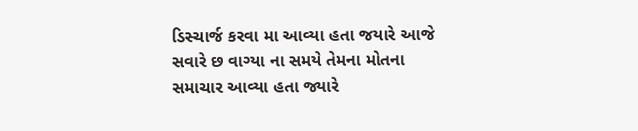ડિસ્ચાર્જ કરવા મા આવ્યા હતા જયારે આજે સવારે છ વાગ્યા ના સમયે તેમના મોતના સમાચાર આવ્યા હતા જ્યારે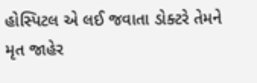હોસ્પિટલ એ લઈ જવાતા ડોક્ટરે તેમને મૃત જાહેર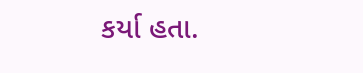કર્યા હતા.